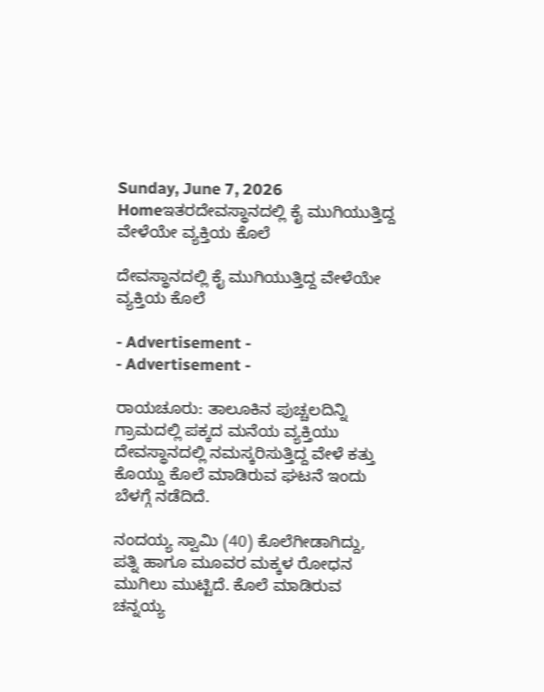Sunday, June 7, 2026
Homeಇತರದೇವಸ್ಥಾನದಲ್ಲಿ ಕೈ ಮುಗಿಯುತ್ತಿದ್ದ ವೇಳೆಯೇ ವ್ಯಕ್ತಿಯ ಕೊಲೆ

ದೇವಸ್ಥಾನದಲ್ಲಿ ಕೈ ಮುಗಿಯುತ್ತಿದ್ದ ವೇಳೆಯೇ ವ್ಯಕ್ತಿಯ ಕೊಲೆ

- Advertisement -
- Advertisement -

ರಾಯಚೂರು: ತಾಲೂಕಿನ ಪುಚ್ಚಲದಿನ್ನಿ ಗ್ರಾಮದಲ್ಲಿ ಪಕ್ಕದ ಮನೆಯ ವ್ಯಕ್ತಿಯು ದೇವಸ್ಥಾನದಲ್ಲಿ ನಮಸ್ಕರಿಸುತ್ತಿದ್ದ ವೇಳೆ ಕತ್ತು ಕೊಯ್ದು ಕೊಲೆ ಮಾಡಿರುವ ಘಟನೆ ಇಂದು ಬೆಳಗ್ಗೆ ನಡೆದಿದೆ.

ನಂದಯ್ಯ ಸ್ವಾಮಿ (40) ಕೊಲೆಗೀಡಾಗಿದ್ದು, ಪತ್ನಿ ಹಾಗೂ ಮೂವರ ಮಕ್ಕಳ ರೋಧನ ಮುಗಿಲು ಮುಟ್ಟಿದೆ. ಕೊಲೆ ಮಾಡಿರುವ ಚನ್ನಯ್ಯ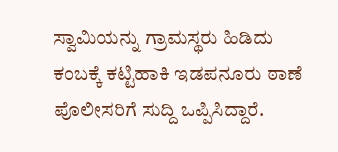ಸ್ವಾಮಿಯನ್ನು ಗ್ರಾಮಸ್ಥರು ಹಿಡಿದು ಕಂಬಕ್ಕೆ ಕಟ್ಟಿಹಾಕಿ ಇಡಪನೂರು ಠಾಣೆ ಪೊಲೀಸರಿಗೆ ಸುದ್ದಿ ಒಪ್ಪಿಸಿದ್ದಾರೆ.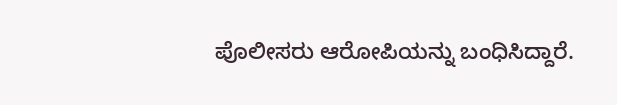ಪೊಲೀಸರು ಆರೋಪಿಯನ್ನು ಬಂಧಿಸಿದ್ದಾರೆ.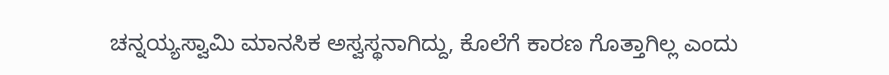ಚನ್ನಯ್ಯಸ್ವಾಮಿ‌ ಮಾನಸಿಕ ಅಸ್ವಸ್ಥನಾಗಿದ್ದು, ಕೊಲೆಗೆ ಕಾರಣ ಗೊತ್ತಾಗಿಲ್ಲ ಎಂದು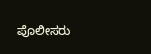ಪೊಲೀಸರು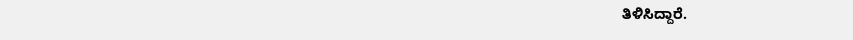ತಿಳಿಸಿದ್ದಾರೆ.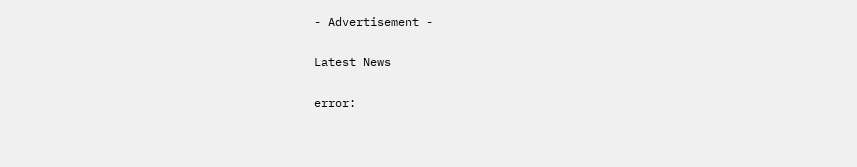- Advertisement -

Latest News

error: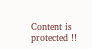Content is protected !!